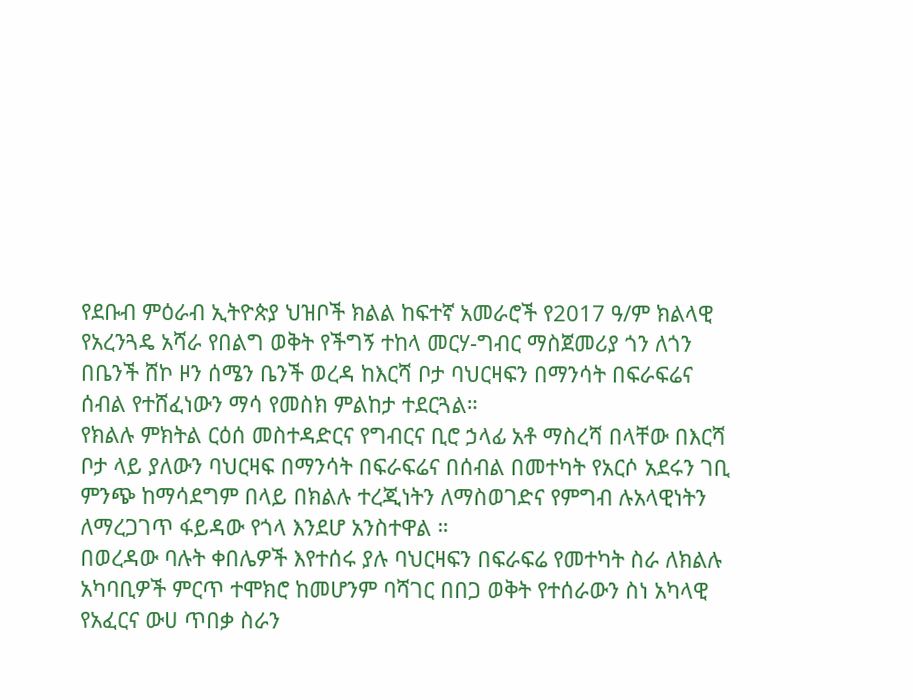የደቡብ ምዕራብ ኢትዮጵያ ህዝቦች ክልል ከፍተኛ አመራሮች የ2017 ዓ/ም ክልላዊ የአረንጓዴ አሻራ የበልግ ወቅት የችግኝ ተከላ መርሃ-ግብር ማስጀመሪያ ጎን ለጎን በቤንች ሸኮ ዞን ሰሜን ቤንች ወረዳ ከእርሻ ቦታ ባህርዛፍን በማንሳት በፍራፍሬና ሰብል የተሸፈነውን ማሳ የመስክ ምልከታ ተደርጓል።
የክልሉ ምክትል ርዕሰ መስተዳድርና የግብርና ቢሮ ኃላፊ አቶ ማስረሻ በላቸው በእርሻ ቦታ ላይ ያለውን ባህርዛፍ በማንሳት በፍራፍሬና በሰብል በመተካት የአርሶ አደሩን ገቢ ምንጭ ከማሳደግም በላይ በክልሉ ተረጂነትን ለማስወገድና የምግብ ሉአላዊነትን ለማረጋገጥ ፋይዳው የጎላ እንደሆ አንስተዋል ።
በወረዳው ባሉት ቀበሌዎች እየተሰሩ ያሉ ባህርዛፍን በፍራፍሬ የመተካት ስራ ለክልሉ አካባቢዎች ምርጥ ተሞክሮ ከመሆንም ባሻገር በበጋ ወቅት የተሰራውን ስነ አካላዊ የአፈርና ውሀ ጥበቃ ስራን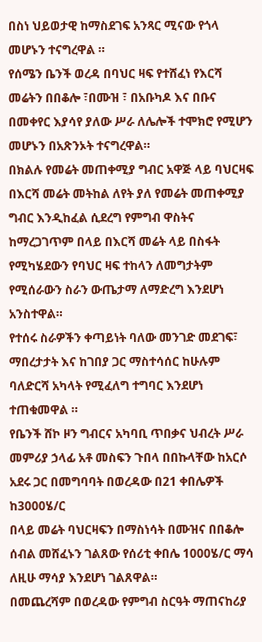በስነ ህይወታዊ ከማስደገፍ አንጻር ሚናው የጎላ መሆኑን ተናግረዋል ።
የሰሜን ቤንች ወረዳ በባህር ዛፍ የተሸፈነ የእርሻ መሬትን በበቆሎ ፣በሙዝ ፣ በአቡካዶ እና በቡና በመቀየር እያሳየ ያለው ሥራ ለሌሎች ተሞክሮ የሚሆን መሆኑን በአጽንኦት ተናግረዋል።
በክልሉ የመሬት መጠቀሚያ ግብር አዋጅ ላይ ባህርዛፍ በእርሻ መሬት መትከል ለየት ያለ የመሬት መጠቀሚያ ግብር እንዲከፈል ሲደረግ የምግብ ዋስትና ከማረጋገጥም በላይ በእርሻ መሬት ላይ በስፋት የሚካሄደውን የባህር ዛፍ ተከላን ለመግታትም የሚሰራውን ስራን ውጤታማ ለማድረግ እንደሆነ አንስተዋል።
የተሰሩ ስራዎችን ቀጣይነት ባለው መንገድ መደገፍ፣ ማበረታታት እና ከገበያ ጋር ማስተሳሰር ከሁሉም ባለድርሻ አካላት የሚፈለግ ተግባር እንደሆነ ተጠቁመዋል ።
የቤንች ሸኮ ዞን ግብርና አካባቢ ጥበቃና ህብረት ሥራ መምሪያ ኃላፊ አቶ መስፍን ጉበላ በበኩላቸው ከአርሶ አደሩ ጋር በመግባባት በወረዳው በ21 ቀበሌዎች ከ3000ሄ/ር
በላይ መሬት ባህርዛፍን በማስነሳት በሙዝና በበቆሎ ሰብል መሸፈኑን ገልጸው የሰሪቲ ቀበሌ 1000ሄ/ር ማሳ ለዚሁ ማሳያ እንደሆነ ገልጸዋል።
በመጨረሻም በወረዳው የምግብ ስርዓት ማጠናከሪያ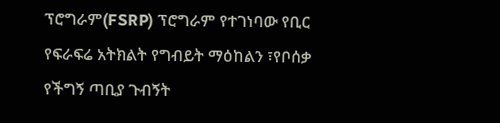ፕሮግራም(FSRP) ፕሮግራም የተገነባው የቢር የፍራፍሬ አትክልት የግብይት ማዕከልን ፣የቦሰቃ የችግኝ ጣቢያ ጉብኝት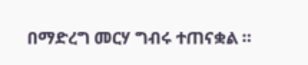በማድረግ መርሃ ግብሩ ተጠናቋል ።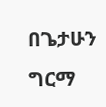በጌታሁን ግርማ